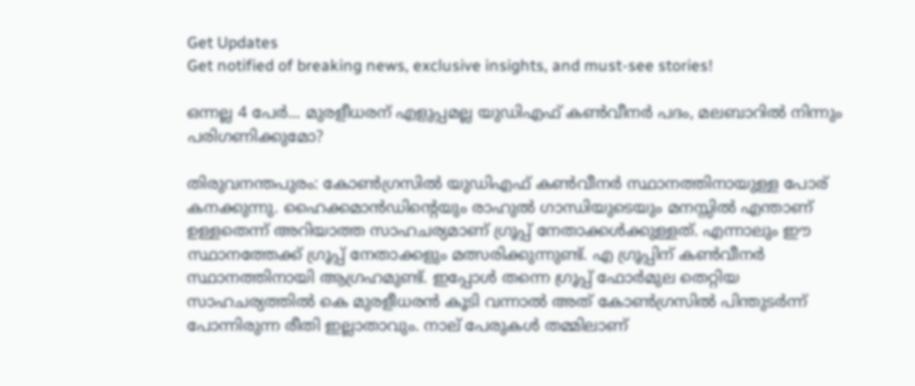Get Updates
Get notified of breaking news, exclusive insights, and must-see stories!

ഒന്നല്ല 4 പേര്‍... മുരളീധരന് എളുപ്പമല്ല യുഡിഎഫ് കണ്‍വീനര്‍ പദം, മലബാറില്‍ നിന്നും പരിഗണിക്കുമോ?

തിരുവനന്തപുരം: കോണ്‍ഗ്രസില്‍ യുഡിഎഫ് കണ്‍വീനര്‍ സ്ഥാനത്തിനായുള്ള പോര് കനക്കുന്നു. ഹൈക്കമാന്‍ഡിന്റെയും രാഹുല്‍ ഗാന്ധിയുടെയും മനസ്സില്‍ എന്താണ് ഉള്ളതെന്ന് അറിയാത്ത സാഹചര്യമാണ് ഗ്രൂപ്പ് നേതാക്കള്‍ക്കുള്ളത്. എന്നാലും ഈ സ്ഥാനത്തേക്ക് ഗ്രൂപ്പ് നേതാക്കളും മത്സരിക്കുന്നുണ്ട്. എ ഗ്രൂപ്പിന് കണ്‍വീനര്‍ സ്ഥാനത്തിനായി ആഗ്രഹമുണ്ട്. ഇപ്പോള്‍ തന്നെ ഗ്രൂപ്പ് ഫോര്‍മുല തെറ്റിയ സാഹചര്യത്തില്‍ കെ മുരളീധരന്‍ കൂടി വന്നാല്‍ അത് കോണ്‍ഗ്രസില്‍ പിന്തുടര്‍ന്ന് പോന്നിരുന്ന രീതി ഇല്ലാതാവും. നാല് പേരുകള്‍ തമ്മിലാണ്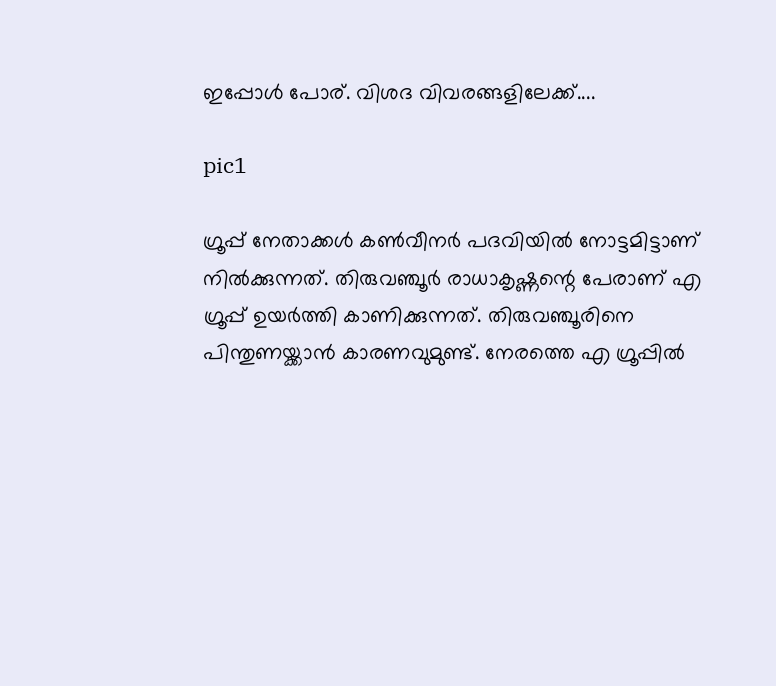ഇപ്പോള്‍ പോര്. വിശദ വിവരങ്ങളിലേക്ക്....

pic1

ഗ്രൂപ്പ് നേതാക്കള്‍ കണ്‍വീനര്‍ പദവിയില്‍ നോട്ടമിട്ടാണ് നില്‍ക്കുന്നത്. തിരുവഞ്ചൂര്‍ രാധാകൃഷ്ണന്റെ പേരാണ് എ ഗ്രൂപ്പ് ഉയര്‍ത്തി കാണിക്കുന്നത്. തിരുവഞ്ചൂരിനെ പിന്തുണയ്ക്കാന്‍ കാരണവുമുണ്ട്. നേരത്തെ എ ഗ്രൂപ്പില്‍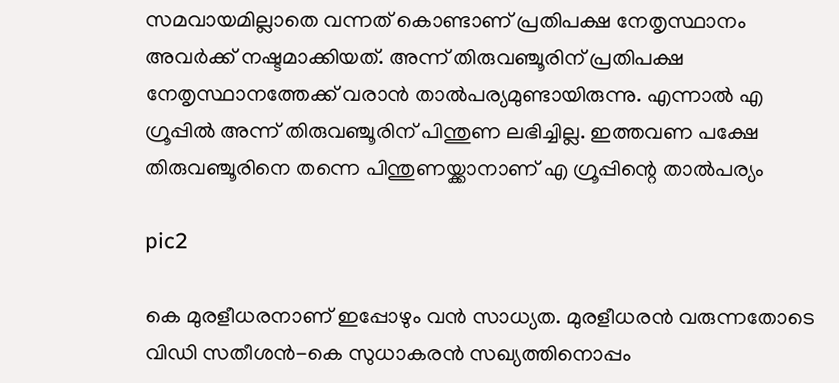സമവായമില്ലാതെ വന്നത് കൊണ്ടാണ് പ്രതിപക്ഷ നേതൃസ്ഥാനം അവര്‍ക്ക് നഷ്ടമാക്കിയത്. അന്ന് തിരുവഞ്ചൂരിന് പ്രതിപക്ഷ നേതൃസ്ഥാനത്തേക്ക് വരാന്‍ താല്‍പര്യമുണ്ടായിരുന്നു. എന്നാല്‍ എ ഗ്രൂപ്പില്‍ അന്ന് തിരുവഞ്ചൂരിന് പിന്തുണ ലഭിച്ചില്ല. ഇത്തവണ പക്ഷേ തിരുവഞ്ചൂരിനെ തന്നെ പിന്തുണയ്ക്കാനാണ് എ ഗ്രൂപ്പിന്റെ താല്‍പര്യം

pic2

കെ മുരളീധരനാണ് ഇപ്പോഴും വന്‍ സാധ്യത. മുരളീധരന്‍ വരുന്നതോടെ വിഡി സതീശന്‍-കെ സുധാകരന്‍ സഖ്യത്തിനൊപ്പം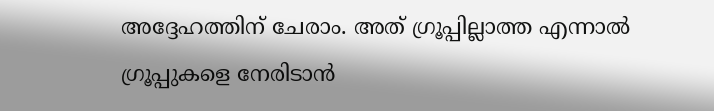അദ്ദേഹത്തിന് ചേരാം. അത് ഗ്രൂപ്പില്ലാത്ത എന്നാല്‍ ഗ്രൂപ്പുകളെ നേരിടാന്‍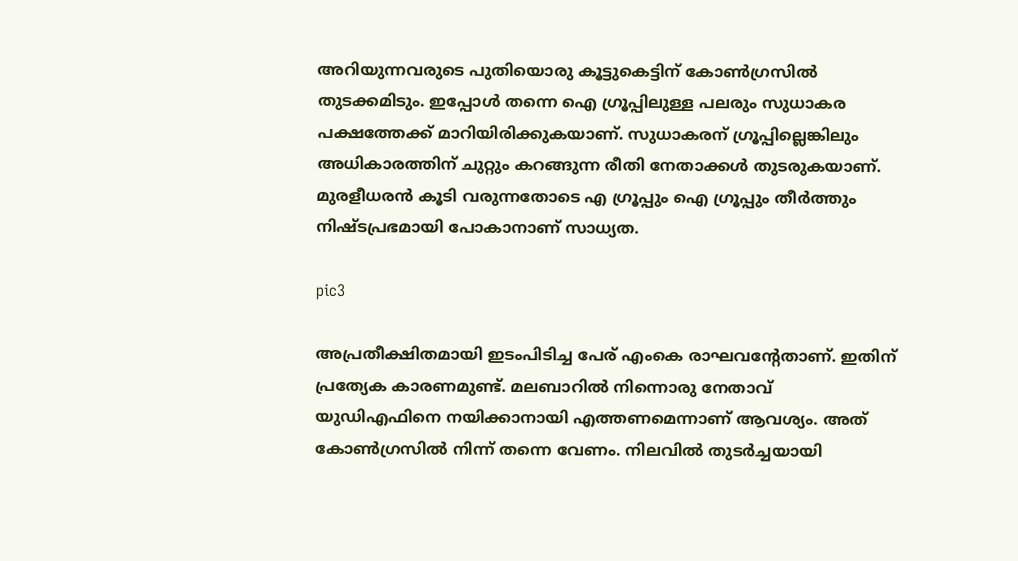അറിയുന്നവരുടെ പുതിയൊരു കൂട്ടുകെട്ടിന് കോണ്‍ഗ്രസില്‍ തുടക്കമിടും. ഇപ്പോള്‍ തന്നെ ഐ ഗ്രൂപ്പിലുള്ള പലരും സുധാകര പക്ഷത്തേക്ക് മാറിയിരിക്കുകയാണ്. സുധാകരന് ഗ്രൂപ്പില്ലെങ്കിലും അധികാരത്തിന് ചുറ്റും കറങ്ങുന്ന രീതി നേതാക്കള്‍ തുടരുകയാണ്. മുരളീധരന്‍ കൂടി വരുന്നതോടെ എ ഗ്രൂപ്പും ഐ ഗ്രൂപ്പും തീര്‍ത്തും നിഷ്ടപ്രഭമായി പോകാനാണ് സാധ്യത.

pic3

അപ്രതീക്ഷിതമായി ഇടംപിടിച്ച പേര് എംകെ രാഘവന്റേതാണ്. ഇതിന് പ്രത്യേക കാരണമുണ്ട്. മലബാറില്‍ നിന്നൊരു നേതാവ് യുഡിഎഫിനെ നയിക്കാനായി എത്തണമെന്നാണ് ആവശ്യം. അത് കോണ്‍ഗ്രസില്‍ നിന്ന് തന്നെ വേണം. നിലവില്‍ തുടര്‍ച്ചയായി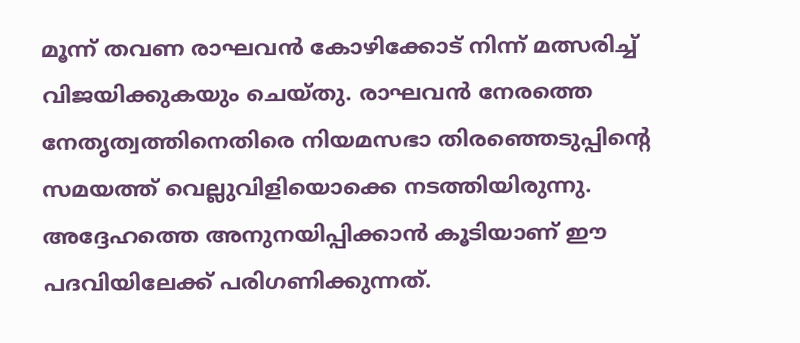മൂന്ന് തവണ രാഘവന്‍ കോഴിക്കോട് നിന്ന് മത്സരിച്ച് വിജയിക്കുകയും ചെയ്തു. രാഘവന്‍ നേരത്തെ നേതൃത്വത്തിനെതിരെ നിയമസഭാ തിരഞ്ഞെടുപ്പിന്റെ സമയത്ത് വെല്ലുവിളിയൊക്കെ നടത്തിയിരുന്നു. അദ്ദേഹത്തെ അനുനയിപ്പിക്കാന്‍ കൂടിയാണ് ഈ പദവിയിലേക്ക് പരിഗണിക്കുന്നത്.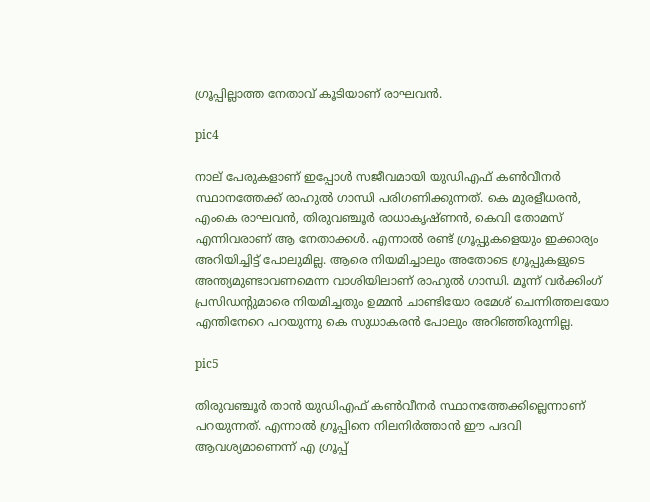ഗ്രൂപ്പില്ലാത്ത നേതാവ് കൂടിയാണ് രാഘവന്‍.

pic4

നാല് പേരുകളാണ് ഇപ്പോള്‍ സജീവമായി യുഡിഎഫ് കണ്‍വീനര്‍ സ്ഥാനത്തേക്ക് രാഹുല്‍ ഗാന്ധി പരിഗണിക്കുന്നത്. കെ മുരളീധരന്‍, എംകെ രാഘവന്‍, തിരുവഞ്ചൂര്‍ രാധാകൃഷ്ണന്‍, കെവി തോമസ് എന്നിവരാണ് ആ നേതാക്കള്‍. എന്നാല്‍ രണ്ട് ഗ്രൂപ്പുകളെയും ഇക്കാര്യം അറിയിച്ചിട്ട് പോലുമില്ല. ആരെ നിയമിച്ചാലും അതോടെ ഗ്രൂപ്പുകളുടെ അന്ത്യമുണ്ടാവണമെന്ന വാശിയിലാണ് രാഹുല്‍ ഗാന്ധി. മൂന്ന് വര്‍ക്കിംഗ് പ്രസിഡന്റുമാരെ നിയമിച്ചതും ഉമ്മന്‍ ചാണ്ടിയോ രമേശ് ചെന്നിത്തലയോ എന്തിനേറെ പറയുന്നു കെ സുധാകരന്‍ പോലും അറിഞ്ഞിരുന്നില്ല.

pic5

തിരുവഞ്ചൂര്‍ താന്‍ യുഡിഎഫ് കണ്‍വീനര്‍ സ്ഥാനത്തേക്കില്ലെന്നാണ് പറയുന്നത്. എന്നാല്‍ ഗ്രൂപ്പിനെ നിലനിര്‍ത്താന്‍ ഈ പദവി ആവശ്യമാണെന്ന് എ ഗ്രൂപ്പ്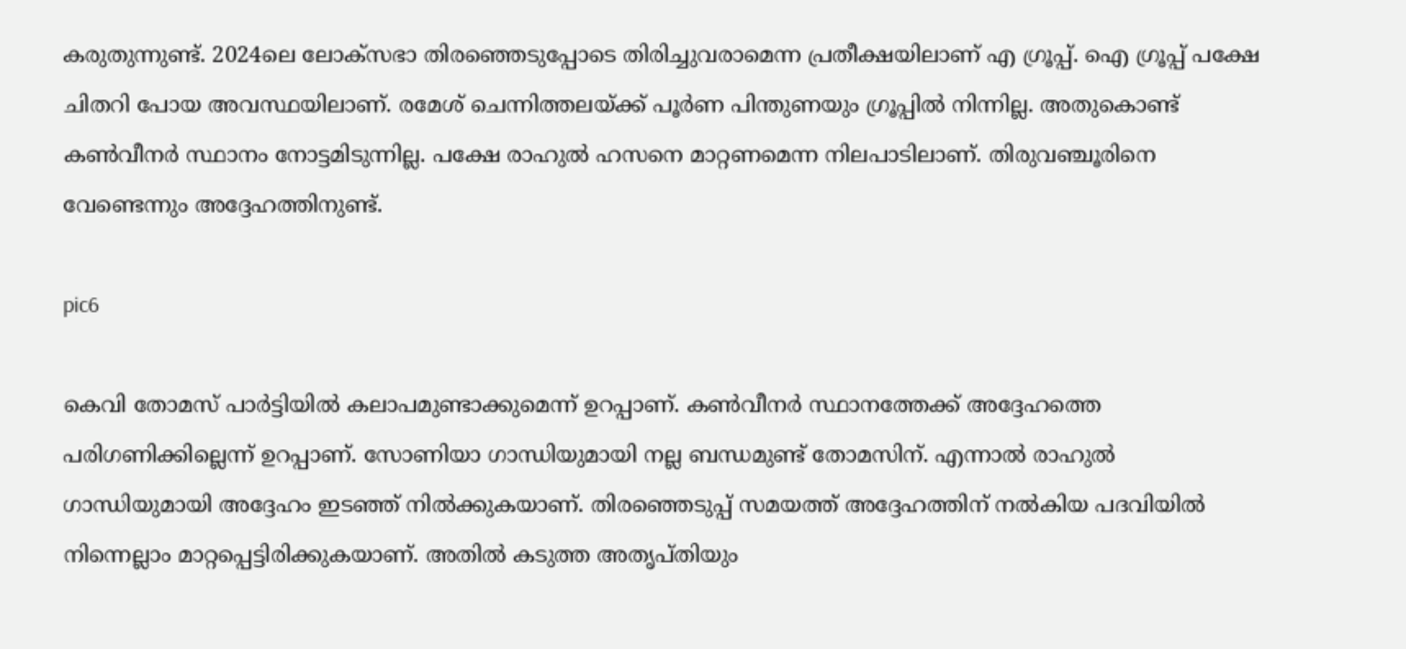കരുതുന്നുണ്ട്. 2024ലെ ലോക്‌സഭാ തിരഞ്ഞെടുപ്പോടെ തിരിച്ചുവരാമെന്ന പ്രതീക്ഷയിലാണ് എ ഗ്രൂപ്പ്. ഐ ഗ്രൂപ്പ് പക്ഷേ ചിതറി പോയ അവസ്ഥയിലാണ്. രമേശ് ചെന്നിത്തലയ്ക്ക് പൂര്‍ണ പിന്തുണയും ഗ്രൂപ്പില്‍ നിന്നില്ല. അതുകൊണ്ട് കണ്‍വീനര്‍ സ്ഥാനം നോട്ടമിടുന്നില്ല. പക്ഷേ രാഹുല്‍ ഹസനെ മാറ്റണമെന്ന നിലപാടിലാണ്. തിരുവഞ്ചൂരിനെ വേണ്ടെന്നും അദ്ദേഹത്തിനുണ്ട്.

pic6

കെവി തോമസ് പാര്‍ട്ടിയില്‍ കലാപമുണ്ടാക്കുമെന്ന് ഉറപ്പാണ്. കണ്‍വീനര്‍ സ്ഥാനത്തേക്ക് അദ്ദേഹത്തെ പരിഗണിക്കില്ലെന്ന് ഉറപ്പാണ്. സോണിയാ ഗാന്ധിയുമായി നല്ല ബന്ധമുണ്ട് തോമസിന്. എന്നാല്‍ രാഹുല്‍ ഗാന്ധിയുമായി അദ്ദേഹം ഇടഞ്ഞ് നില്‍ക്കുകയാണ്. തിരഞ്ഞെടുപ്പ് സമയത്ത് അദ്ദേഹത്തിന് നല്‍കിയ പദവിയില്‍ നിന്നെല്ലാം മാറ്റപ്പെട്ടിരിക്കുകയാണ്. അതില്‍ കടുത്ത അതൃപ്തിയും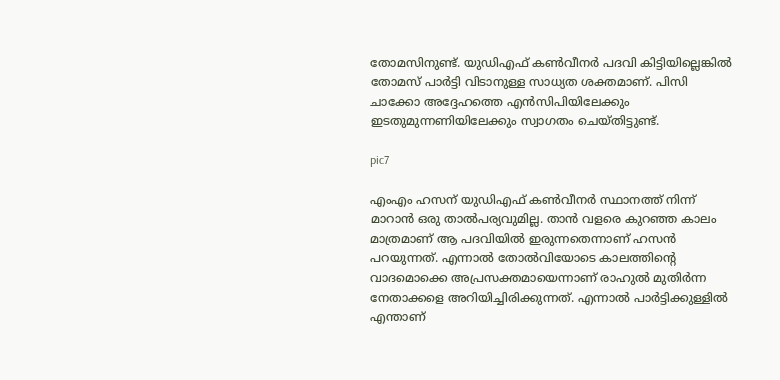തോമസിനുണ്ട്. യുഡിഎഫ് കണ്‍വീനര്‍ പദവി കിട്ടിയില്ലെങ്കില്‍ തോമസ് പാര്‍ട്ടി വിടാനുള്ള സാധ്യത ശക്തമാണ്. പിസി ചാക്കോ അദ്ദേഹത്തെ എന്‍സിപിയിലേക്കും ഇടതുമുന്നണിയിലേക്കും സ്വാഗതം ചെയ്തിട്ടുണ്ട്.

pic7

എംഎം ഹസന് യുഡിഎഫ് കണ്‍വീനര്‍ സ്ഥാനത്ത് നിന്ന് മാറാന്‍ ഒരു താല്‍പര്യവുമില്ല. താന്‍ വളരെ കുറഞ്ഞ കാലം മാത്രമാണ് ആ പദവിയില്‍ ഇരുന്നതെന്നാണ് ഹസന്‍ പറയുന്നത്. എന്നാല്‍ തോല്‍വിയോടെ കാലത്തിന്റെ വാദമൊക്കെ അപ്രസക്തമായെന്നാണ് രാഹുല്‍ മുതിര്‍ന്ന നേതാക്കളെ അറിയിച്ചിരിക്കുന്നത്. എന്നാല്‍ പാര്‍ട്ടിക്കുള്ളില്‍ എന്താണ്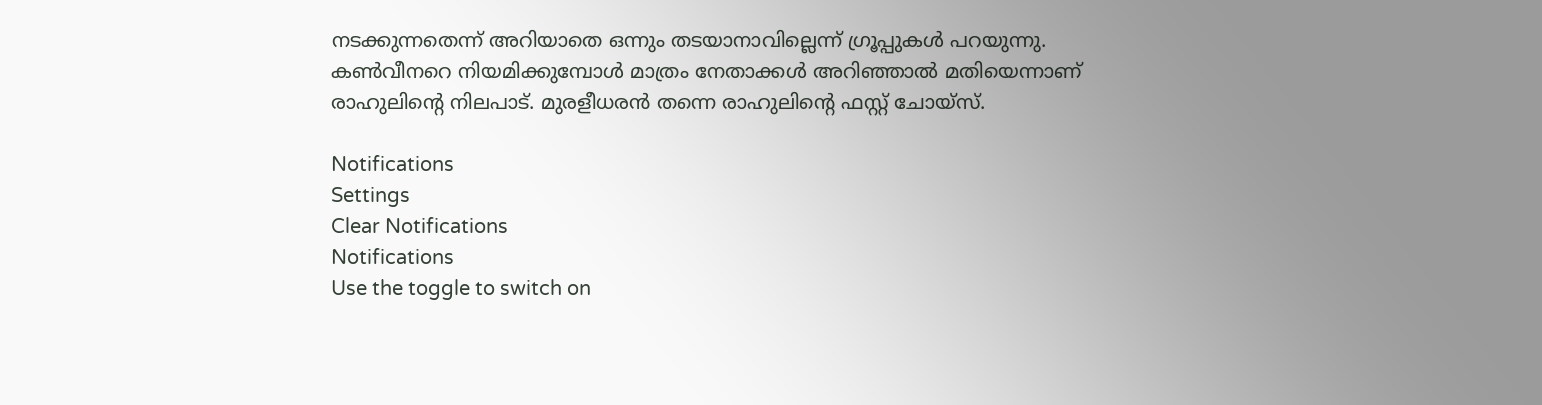നടക്കുന്നതെന്ന് അറിയാതെ ഒന്നും തടയാനാവില്ലെന്ന് ഗ്രൂപ്പുകള്‍ പറയുന്നു. കണ്‍വീനറെ നിയമിക്കുമ്പോള്‍ മാത്രം നേതാക്കള്‍ അറിഞ്ഞാല്‍ മതിയെന്നാണ് രാഹുലിന്റെ നിലപാട്. മുരളീധരന്‍ തന്നെ രാഹുലിന്റെ ഫസ്റ്റ് ചോയ്‌സ്.

Notifications
Settings
Clear Notifications
Notifications
Use the toggle to switch on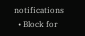notifications
  • Block for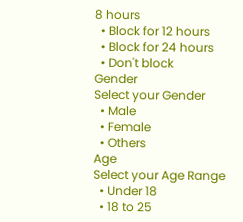8 hours
  • Block for 12 hours
  • Block for 24 hours
  • Don't block
Gender
Select your Gender
  • Male
  • Female
  • Others
Age
Select your Age Range
  • Under 18
  • 18 to 25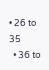• 26 to 35
  • 36 to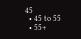45
  • 45 to 55
  • 55+